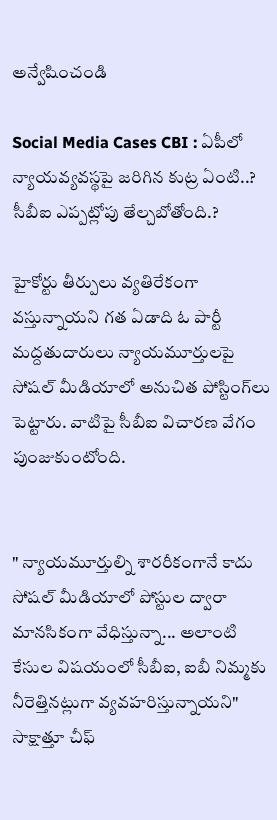అన్వేషించండి

Social Media Cases CBI : ఏపీలో న్యాయవ్యవస్థపై జరిగిన కుట్ర ఏంటి..? సీబీఐ ఎప్పట్లోపు తేల్చబోతోంది.?

హైకోర్టు తీర్పులు వ్యతిరేకంగా వస్తున్నాయని గత ఏడాది ఓ పార్టీ మద్దతుదారులు న్యాయమూర్తులపై సోషల్ మీడియాలో అనుచిత పోస్టింగ్‌లు పెట్టారు. వాటిపై సీబీఐ విచారణ వేగం పుంజుకుంటోంది.


" న్యాయమూర్తుల్ని శారరీకంగానే కాదు సోషల్ మీడియాలో పోస్టుల ద్వారా మానసికంగా వేధిస్తున్నా... అలాంటి కేసుల విషయంలో సీబీఐ, ఐబీ నిమ్మకు నీరెత్తినట్లుగా వ్యవహరిస్తున్నాయని" సాక్షాత్తూ చీఫ్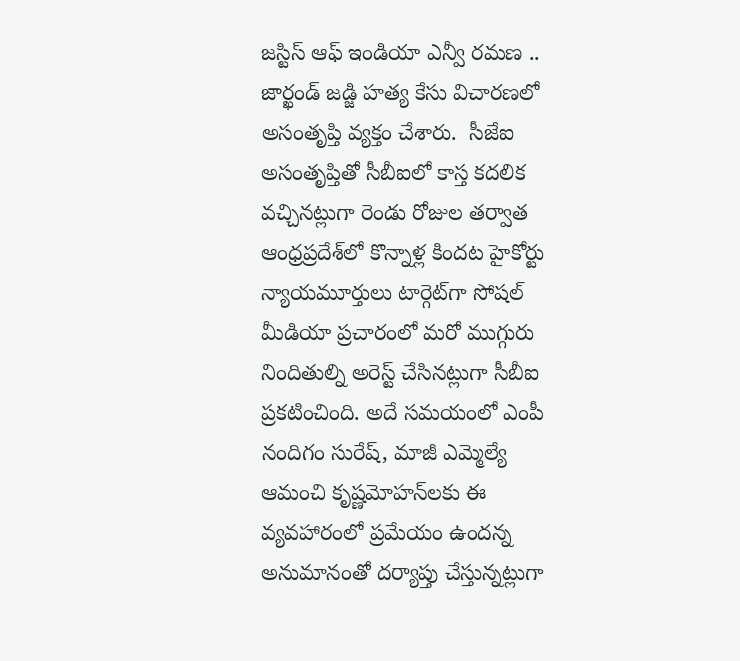జస్టిస్ ఆఫ్ ఇండియా ఎన్వీ రమణ .. జార్ఖండ్ జడ్జి హత్య కేసు విచారణలో అసంతృప్తి వ్యక్తం చేశారు.  సీజేఐ అసంతృప్తితో సీబీఐలో కాస్త కదలిక వచ్చినట్లుగా రెండు రోజుల తర్వాత ఆంధ్రప్రదేశ్‌లో కొన్నాళ్ల కిందట హైకోర్టు న్యాయమూర్తులు టార్గెట్‌గా సోషల్ మీడియా ప్రచారంలో మరో ముగ్గురు నిందితుల్ని అరెస్ట్ చేసినట్లుగా సీబీఐ ప్రకటించింది. అదే సమయంలో ఎంపీ నందిగం సురేష్, మాజీ ఎమ్మెల్యే ఆమంచి కృష్ణమోహన్‌లకు ఈ వ్యవహారంలో ప్రమేయం ఉందన్న అనుమానంతో దర్యాప్తు చేస్తున్నట్లుగా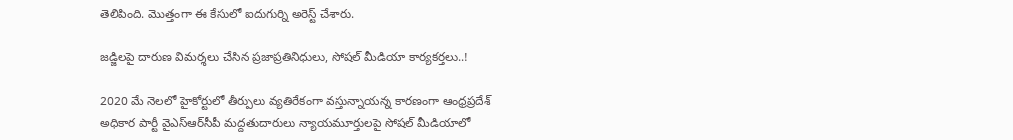తెలిపింది. మొత్తంగా ఈ కేసులో ఐదుగుర్ని అరెస్ట్ చేశారు.

జడ్జిలపై దారుణ విమర్శలు చేసిన ప్రజాప్రతినిధులు, సోషల్ మీడియా కార్యకర్తలు..!

2020 మే నెలలో హైకోర్టులో తీర్పులు వ్యతిరేకంగా వస్తున్నాయన్న కారణంగా ఆంధ్రప్రదేశ్ అధికార పార్టీ వైఎస్ఆర్‌సీపీ మద్దతుదారులు న్యాయమూర్తులపై సోషల్ మీడియాలో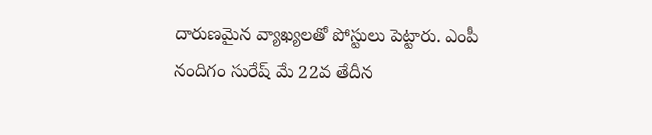దారుణమైన వ్యాఖ్యలతో పోస్టులు పెట్టారు. ఎంపీ నందిగం సురేష్ మే 22వ తేదీన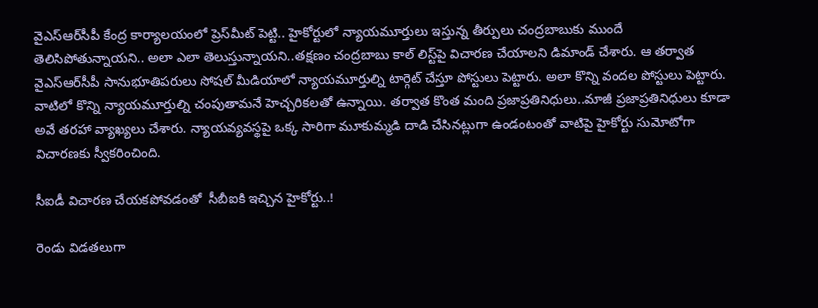వైఎస్ఆర్‌సీపీ కేంద్ర కార్యాలయంలో ప్రెస్‌మీట్ పెట్టి.. హైకోర్టులో న్యాయమూర్తులు ఇస్తున్న తీర్పులు చంద్రబాబుకు ముందే తెలిసిపోతున్నాయని.. అలా ఎలా తెలుస్తున్నాయని..తక్షణం చంద్రబాబు కాల్ లిస్ట్‌పై విచారణ చేయాలని డిమాండ్ చేశారు. ఆ తర్వాత వైఎస్ఆర్‌సీపీ సానుభూతిపరులు సోషల్ మీడియాలో న్యాయమూర్తుల్ని టార్గెట్ చేస్తూ పోస్టులు పెట్టారు. అలా కొన్ని వందల పోస్టులు పెట్టారు. వాటిలో కొన్ని న్యాయమూర్తుల్ని చంపుతామనే హెచ్చరికలతో ఉన్నాయి. తర్వాత కొంత మంది ప్రజాప్రతినిధులు..మాజీ ప్రజాప్రతినిధులు కూడా అవే తరహా వ్యాఖ్యలు చేశారు. న్యాయవ్యవస్థపై ఒక్క సారిగా మూకుమ్మడి దాడి చేసినట్లుగా ఉండంటంతో వాటిపై హైకోర్టు సుమోటోగా విచారణకు స్వీకరించింది.

సీఐడీ విచారణ చేయకపోవడంతో  సీబీఐకి ఇచ్చిన హైకోర్టు..!

రెండు విడతలుగా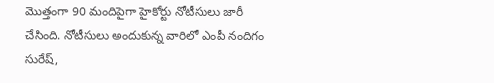మొత్తంగా 90 మందిపైగా హైకోర్టు నోటీసులు జారీ చేసింది. నోటీసులు అందుకున్న వారిలో ఎంపీ నందిగం సురేష్,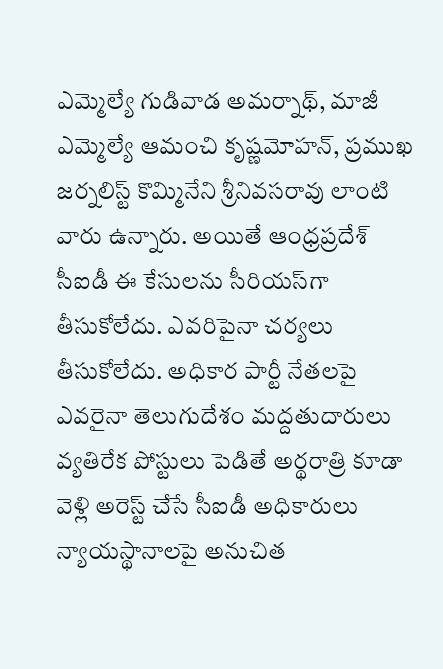ఎమ్మెల్యే గుడివాడ అమర్నాథ్, మాజీ ఎమ్మెల్యే ఆమంచి కృష్ణమోహన్, ప్రముఖ జర్నలిస్ట్ కొమ్మినేని శ్రీనివసరావు లాంటి వారు ఉన్నారు. అయితే ఆంధ్రప్రదేశ్ సీఐడీ ఈ కేసులను సీరియస్‌గా తీసుకోలేదు. ఎవరిపైనా చర్యలు తీసుకోలేదు. అధికార పార్టీ నేతలపై ఎవరైనా తెలుగుదేశం మద్దతుదారులు వ్యతిరేక పోస్టులు పెడితే అర్థరాత్రి కూడా వెళ్లి అరెస్ట్ చేసే సీఐడీ అధికారులు న్యాయస్థానాలపై అనుచిత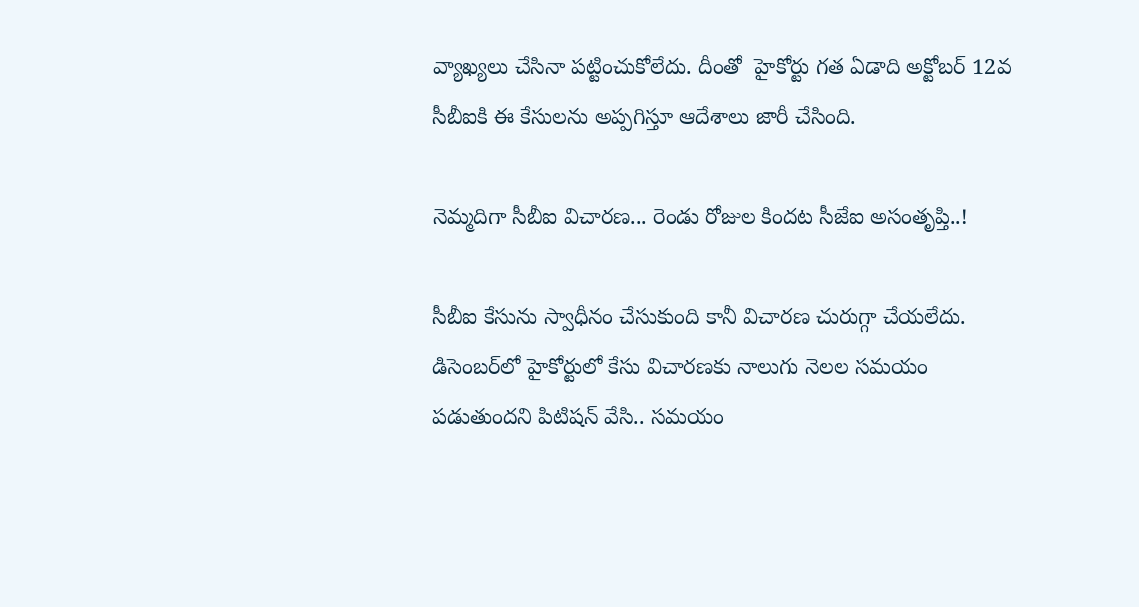వ్యాఖ్యలు చేసినా పట్టించుకోలేదు. దీంతో  హైకోర్టు గత ఏడాది అక్టోబర్ 12వ సీబీఐకి ఈ కేసులను అప్పగిస్తూ ఆదేశాలు జారీ చేసింది.

నెమ్మదిగా సీబీఐ విచారణ... రెండు రోజుల కిందట సీజేఐ అసంతృప్తి..!

సీబీఐ కేసును స్వాధీనం చేసుకుంది కానీ విచారణ చురుగ్గా చేయలేదు. డిసెంబర్‌లో హైకోర్టులో కేసు విచారణకు నాలుగు నెలల సమయం పడుతుందని పిటిషన్ వేసి.. సమయం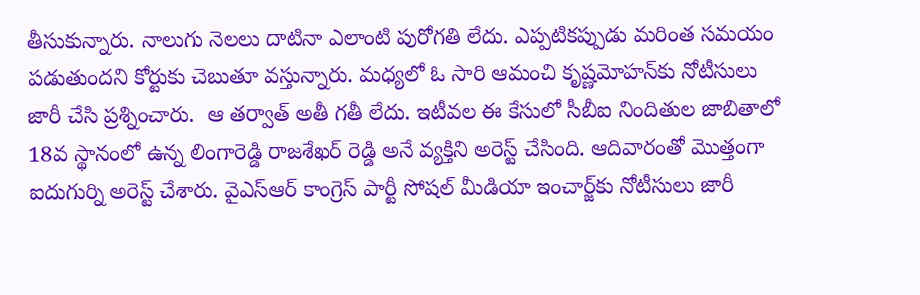తీసుకున్నారు. నాలుగు నెలలు దాటినా ఎలాంటి పురోగతి లేదు. ఎప్పటికప్పుడు మరింత సమయం పడుతుందని కోర్టుకు చెబుతూ వస్తున్నారు. మధ్యలో ఓ సారి ఆమంచి కృష్ణమోహన్‌కు నోటీసులు జారీ చేసి ప్రశ్నించారు.  ఆ తర్వాత్ అతీ గతీ లేదు. ఇటీవల ఈ కేసులో సీబీఐ నిందితుల జాబితాలో 18వ స్థానంలో ఉన్న లింగారెడ్డి రాజశేఖర్ రెడ్డి అనే వ్యక్తిని అరెస్ట్ చేసింది. ఆదివారంతో మొత్తంగా ఐదుగుర్ని అరెస్ట్ చేశారు. వైఎస్ఆర్ కాంగ్రెస్ పార్టీ సోషల్ మీడియా ఇంచార్జ్‌కు నోటీసులు జారీ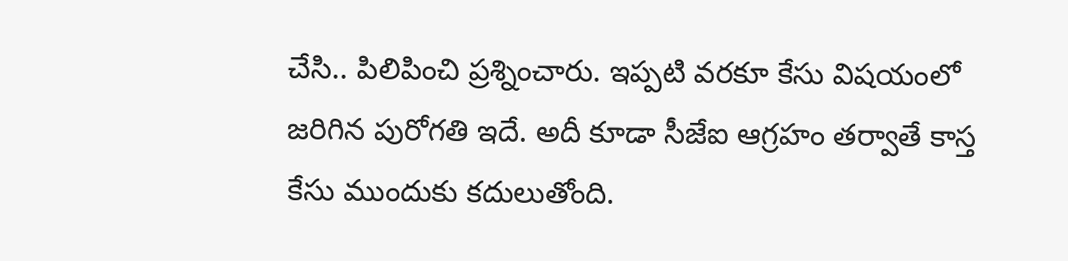చేసి.. పిలిపించి ప్రశ్నించారు. ఇప్పటి వరకూ కేసు విషయంలో జరిగిన పురోగతి ఇదే. అదీ కూడా సీజేఐ ఆగ్రహం తర్వాతే కాస్త కేసు ముందుకు కదులుతోంది.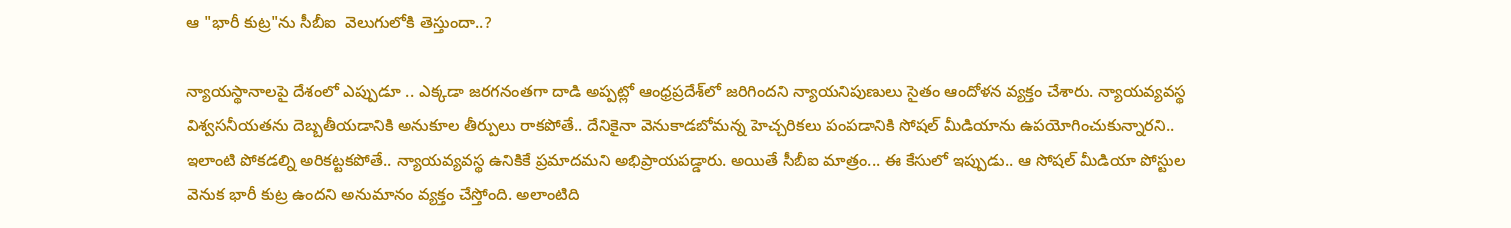ఆ "భారీ కుట్ర"ను సీబీఐ  వెలుగులోకి తెస్తుందా..?

న్యాయస్థానాలపై దేశంలో ఎప్పుడూ .. ఎక్కడా జరగనంతగా దాడి అప్పట్లో ఆంధ్రప్రదేశ్‌లో జరిగిందని న్యాయనిపుణులు సైతం ఆందోళన వ్యక్తం చేశారు. న్యాయవ్యవస్థ విశ్వసనీయతను దెబ్బతీయడానికి అనుకూల తీర్పులు రాకపోతే.. దేనికైనా వెనుకాడబోమన్న హెచ్చరికలు పంపడానికి సోషల్ మీడియాను ఉపయోగించుకున్నారని.. ఇలాంటి పోకడల్ని అరికట్టకపోతే.. న్యాయవ్యవస్థ ఉనికికే ప్రమాదమని అభిప్రాయపడ్డారు. అయితే సీబీఐ మాత్రం... ఈ కేసులో ఇప్పుడు.. ఆ సోషల్ మీడియా పోస్టుల వెనుక భారీ కుట్ర ఉందని అనుమానం వ్యక్తం చేస్తోంది. అలాంటిది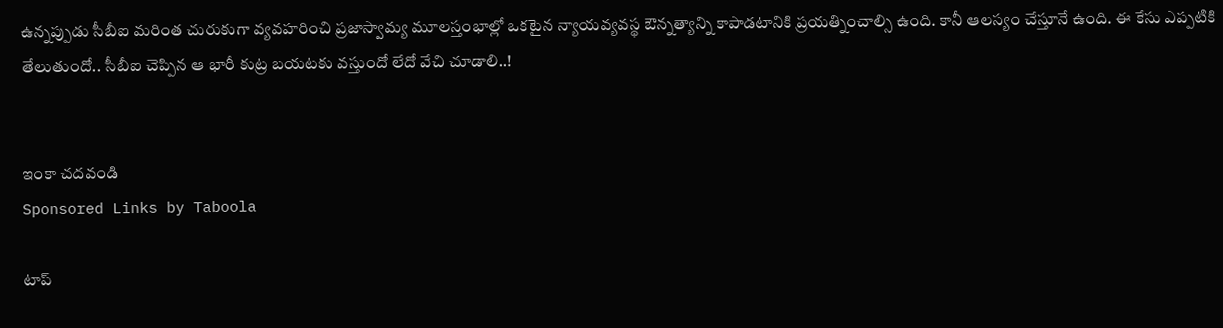ఉన్నప్పుడు సీబీఐ మరింత చురుకుగా వ్యవహరించి ప్రజాస్వామ్య మూలస్తంభాల్లో ఒకటైన న్యాయవ్యవస్థ ఔన్నత్యాన్ని కాపాడటానికి ప్రయత్నించాల్సి ఉంది. కానీ ఆలస్యం చేస్తూనే ఉంది. ఈ కేసు ఎప్పటికి తేలుతుందో.. సీబీఐ చెప్పిన ఆ భారీ కుట్ర బయటకు వస్తుందో లేదో వేచి చూడాలి..!


ఇంకా చదవండి
Sponsored Links by Taboola

టాప్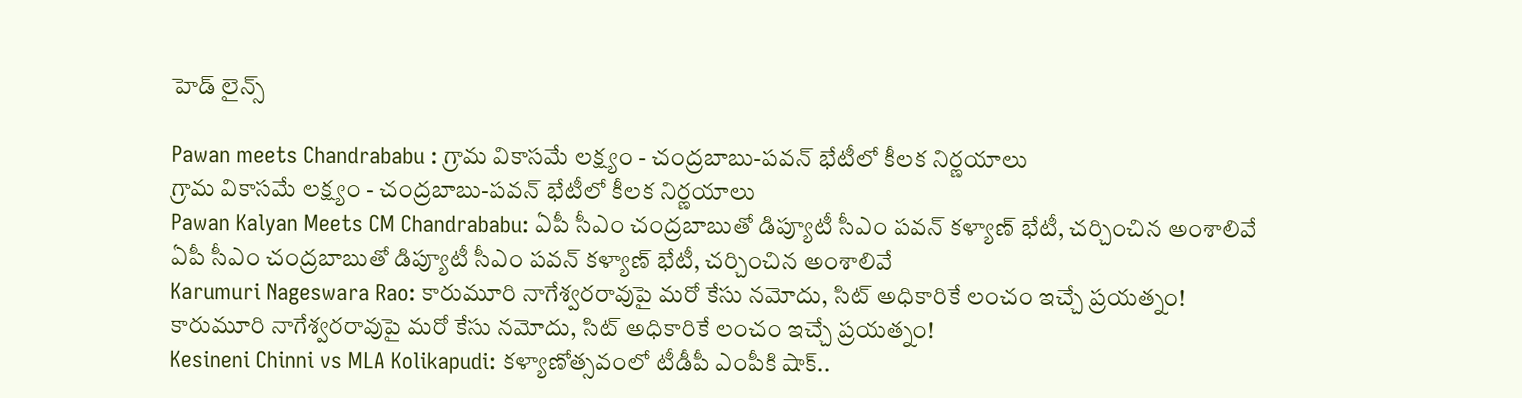హెడ్ లైన్స్

Pawan meets Chandrababu : గ్రామ వికాసమే లక్ష్యం - చంద్రబాబు-పవన్ భేటీలో కీలక నిర్ణయాలు
గ్రామ వికాసమే లక్ష్యం - చంద్రబాబు-పవన్ భేటీలో కీలక నిర్ణయాలు
Pawan Kalyan Meets CM Chandrababu: ఏపీ సీఎం చంద్రబాబుతో డిప్యూటీ సీఎం పవన్ కళ్యాణ్ భేటీ, చర్చించిన అంశాలివే
ఏపీ సీఎం చంద్రబాబుతో డిప్యూటీ సీఎం పవన్ కళ్యాణ్ భేటీ, చర్చించిన అంశాలివే
Karumuri Nageswara Rao: కారుమూరి నాగేశ్వరరావుపై మరో కేసు నమోదు, సిట్ అధికారికే లంచం ఇచ్చే ప్రయత్నం!
కారుమూరి నాగేశ్వరరావుపై మరో కేసు నమోదు, సిట్ అధికారికే లంచం ఇచ్చే ప్రయత్నం!
Kesineni Chinni vs MLA Kolikapudi: కళ్యాణోత్సవంలో టీడీపీ ఎంపీకి షాక్..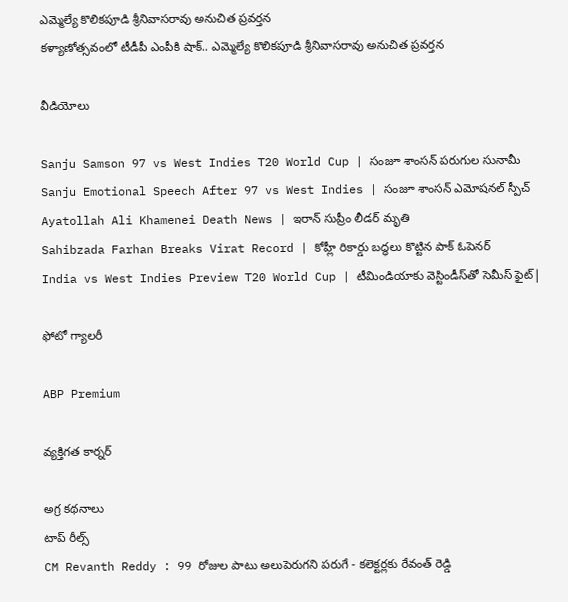ఎమ్మెల్యే కొలిక‌పూడి శ్రీనివాస‌రావు అనుచిత ప్ర‌వ‌ర్త‌న
కళ్యాణోత్సవంలో టీడీపీ ఎంపీకి షాక్.. ఎమ్మెల్యే కొలిక‌పూడి శ్రీనివాస‌రావు అనుచిత ప్ర‌వ‌ర్త‌న

వీడియోలు

Sanju Samson 97 vs West Indies T20 World Cup | సంజూ శాంసన్ పరుగుల సునామీ
Sanju Emotional Speech After 97 vs West Indies | సంజూ శాంసన్ ఎమోషనల్ స్పీచ్
Ayatollah Ali Khamenei Death News | ఇరాన్ సుప్రీం లీడర్ మృతి
Sahibzada Farhan Breaks Virat Record | కోహ్లీ రికార్డు బద్ధలు కొట్టిన పాక్ ఓపెనర్
India vs West Indies Preview T20 World Cup | టీమిండియాకు వెస్టిండీస్‌తో సెమీస్ ఫైట్|

ఫోటో గ్యాలరీ

ABP Premium

వ్యక్తిగత కార్నర్

అగ్ర కథనాలు
టాప్ రీల్స్
CM Revanth Reddy : 99 రోజుల పాటు అలుపెరుగని పరుగే - కలెక్టర్లకు రేవంత్ రెడ్డి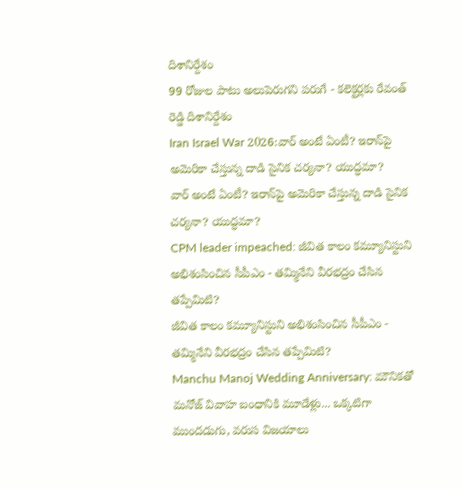దిశానిర్దేశం
99 రోజుల పాటు అలుపెరుగని పరుగే - కలెక్టర్లకు రేవంత్ రెడ్డి దిశానిర్దేశం
Iran Israel War 2026:వార్‌ అంటే ఏంటీ? ఇరాన్‌పై అమెరికా చేస్తున్న దాడి సైనిక చర్యనా? యుద్ధమా?
వార్‌ అంటే ఏంటీ? ఇరాన్‌పై అమెరికా చేస్తున్న దాడి సైనిక చర్యనా? యుద్ధమా?
CPM leader impeached: జీవిత కాలం కమ్యూనిస్టుని అభిశంసించిన సీపీఎం - తమ్మినేని వీరభద్రం చేసిన తప్పేమిటి?
జీవిత కాలం కమ్యూనిస్టుని అభిశంసించిన సీపీఎం - తమ్మినేని వీరభద్రం చేసిన తప్పేమిటి?
Manchu Manoj Wedding Anniversary: మౌనికతో మనోజ్ వివాహ బంధానికి మూడేళ్లు... ఒక్కటిగా ముందడుగు, వరుస విజయాలు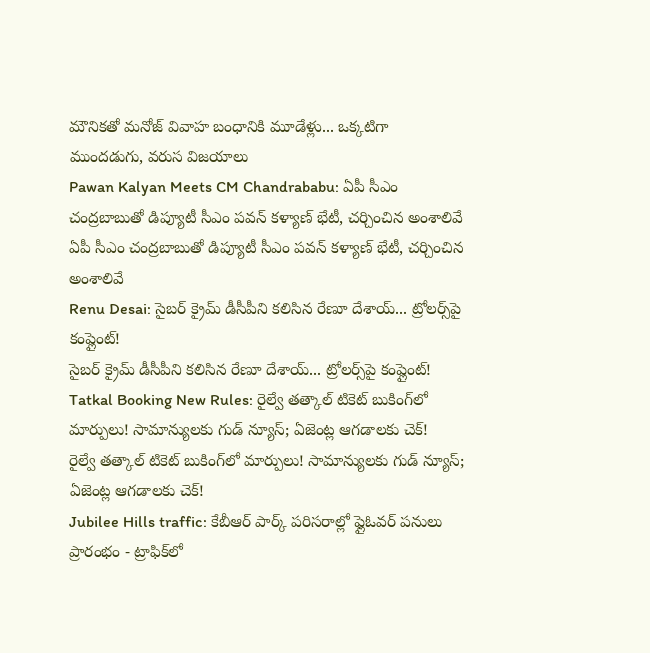మౌనికతో మనోజ్ వివాహ బంధానికి మూడేళ్లు... ఒక్కటిగా ముందడుగు, వరుస విజయాలు
Pawan Kalyan Meets CM Chandrababu: ఏపీ సీఎం చంద్రబాబుతో డిప్యూటీ సీఎం పవన్ కళ్యాణ్ భేటీ, చర్చించిన అంశాలివే
ఏపీ సీఎం చంద్రబాబుతో డిప్యూటీ సీఎం పవన్ కళ్యాణ్ భేటీ, చర్చించిన అంశాలివే
Renu Desai: సైబర్ క్రైమ్ డీసీపీని కలిసిన రేణూ దేశాయ్... ట్రోలర్స్‌పై కంప్లైంట్!
సైబర్ క్రైమ్ డీసీపీని కలిసిన రేణూ దేశాయ్... ట్రోలర్స్‌పై కంప్లైంట్!
Tatkal Booking New Rules: రైల్వే తత్కాల్ టికెట్ బుకింగ్‌లో మార్పులు! సామాన్యులకు గుడ్ న్యూస్; ఏజెంట్ల ఆగడాలకు చెక్!
రైల్వే తత్కాల్ టికెట్ బుకింగ్‌లో మార్పులు! సామాన్యులకు గుడ్ న్యూస్; ఏజెంట్ల ఆగడాలకు చెక్!
Jubilee Hills traffic: కేబీఆర్ పార్క్ పరిసరాల్లో ఫ్లైఓవర్ పనులు ప్రారంభం - ట్రాఫిక్‌లో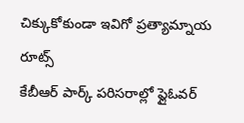చిక్కుకోకుండా ఇవిగో ప్రత్యామ్నాయ రూట్స్
కేబీఆర్ పార్క్ పరిసరాల్లో ఫ్లైఓవర్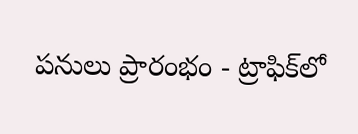పనులు ప్రారంభం - ట్రాఫిక్‌లో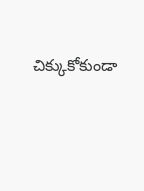చిక్కుకోకుండా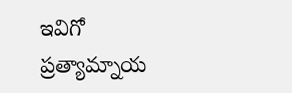ఇవిగో ప్రత్యామ్నాయ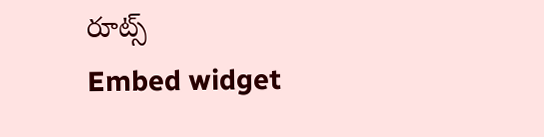రూట్స్
Embed widget